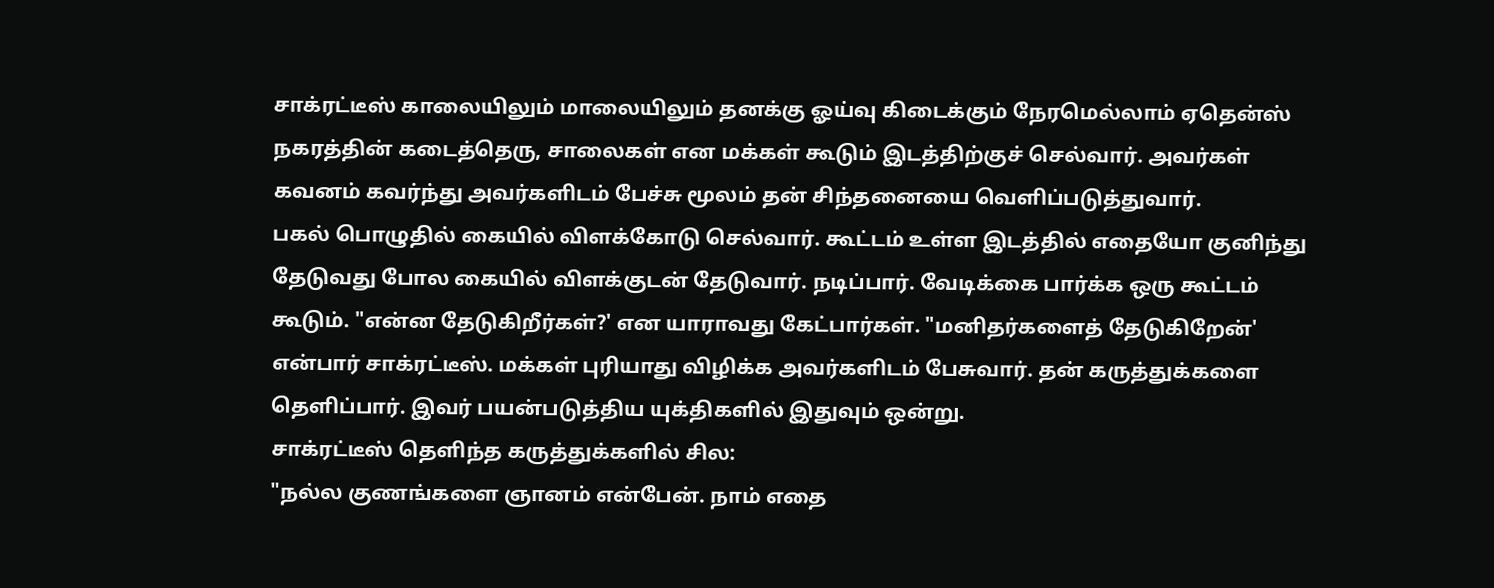சாக்ரட்டீஸ் காலையிலும் மாலையிலும் தனக்கு ஓய்வு கிடைக்கும் நேரமெல்லாம் ஏதென்ஸ் நகரத்தின் கடைத்தெரு, சாலைகள் என மக்கள் கூடும் இடத்திற்குச் செல்வார். அவர்கள் கவனம் கவர்ந்து அவர்களிடம் பேச்சு மூலம் தன் சிந்தனையை வெளிப்படுத்துவார்.
பகல் பொழுதில் கையில் விளக்கோடு செல்வார். கூட்டம் உள்ள இடத்தில் எதையோ குனிந்து தேடுவது போல கையில் விளக்குடன் தேடுவார். நடிப்பார். வேடிக்கை பார்க்க ஒரு கூட்டம் கூடும். "என்ன தேடுகிறீர்கள்?' என யாராவது கேட்பார்கள். "மனிதர்களைத் தேடுகிறேன்' என்பார் சாக்ரட்டீஸ். மக்கள் புரியாது விழிக்க அவர்களிடம் பேசுவார். தன் கருத்துக்களை தெளிப்பார். இவர் பயன்படுத்திய யுக்திகளில் இதுவும் ஒன்று.
சாக்ரட்டீஸ் தெளிந்த கருத்துக்களில் சில:
"நல்ல குணங்களை ஞானம் என்பேன். நாம் எதை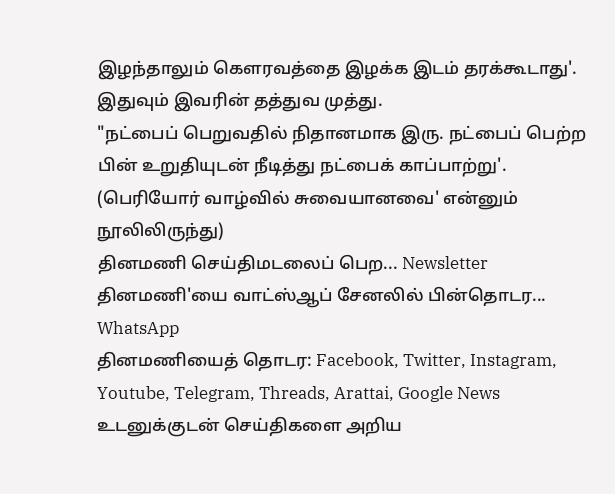இழந்தாலும் கௌரவத்தை இழக்க இடம் தரக்கூடாது'. இதுவும் இவரின் தத்துவ முத்து.
"நட்பைப் பெறுவதில் நிதானமாக இரு. நட்பைப் பெற்ற பின் உறுதியுடன் நீடித்து நட்பைக் காப்பாற்று'.
(பெரியோர் வாழ்வில் சுவையானவை' என்னும் நூலிலிருந்து)
தினமணி செய்திமடலைப் பெற... Newsletter
தினமணி'யை வாட்ஸ்ஆப் சேனலில் பின்தொடர... WhatsApp
தினமணியைத் தொடர: Facebook, Twitter, Instagram, Youtube, Telegram, Threads, Arattai, Google News
உடனுக்குடன் செய்திகளை அறிய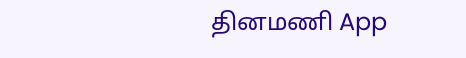தினமணி App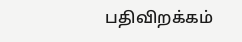பதிவிறக்கம்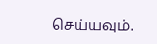செய்யவும்.